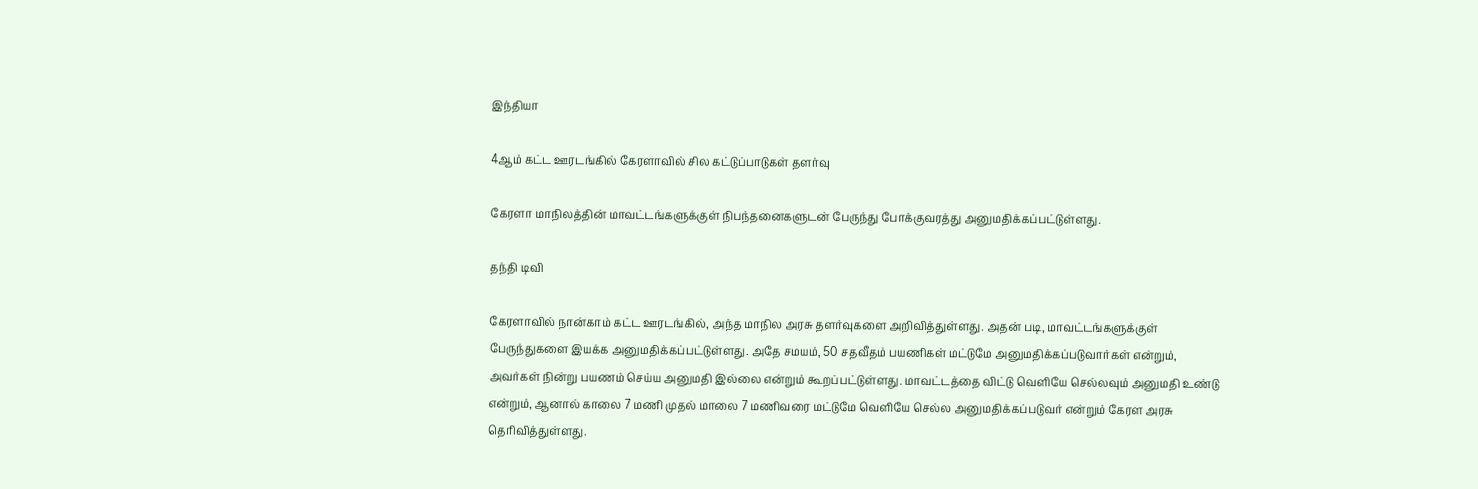இந்தியா

4ஆம் கட்ட ஊரடங்கில் கேரளாவில் சில கட்டுப்பாடுகள் தளர்வு

கேரளா மாநிலத்தின் மாவட்டங்களுக்குள் நிபந்தனைகளுடன் பேருந்து போக்குவரத்து அனுமதிக்கப்பட்டுள்ளது.

தந்தி டிவி

கேரளாவில் நான்காம் கட்ட ஊரடங்கில், அந்த மாநில அரசு தளர்வுகளை அறிவித்துள்ளது. அதன் படி, மாவட்டங்களுக்குள் பேருந்துகளை இயக்க அனுமதிக்கப்பட்டுள்ளது. அதே சமயம், 50 சதவீதம் பயணிகள் மட்டுமே அனுமதிக்கப்படுவார்கள் என்றும், அவர்கள் நின்று பயணம் செய்ய அனுமதி இல்லை என்றும் கூறப்பட்டுள்ளது. மாவட்டத்தை விட்டு வெளியே செல்லவும் அனுமதி உண்டு என்றும், ஆனால் காலை 7 மணி முதல் மாலை 7 மணிவரை மட்டுமே வெளியே செல்ல அனுமதிக்கப்படுவர் என்றும் கேரள அரசு தெரிவித்துள்ளது.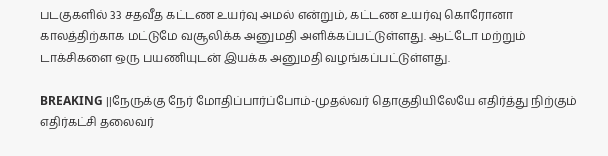படகுகளில் 33 சதவீத கட்டண உயர்வு அமல் என்றும், கட்டண உயர்வு கொரோனா காலத்திற்காக மட்டுமே வசூலிக்க அனுமதி அளிக்கப்பட்டுள்ளது. ஆட்டோ மற்றும் டாக்சிகளை ஒரு பயணியுடன் இயக்க அனுமதி வழங்கப்பட்டுள்ளது.

BREAKING ||நேருக்கு நேர் மோதிப்பார்ப்போம்-முதல்வர் தொகுதியிலேயே எதிர்த்து நிற்கும் எதிர்கட்சி தலைவர்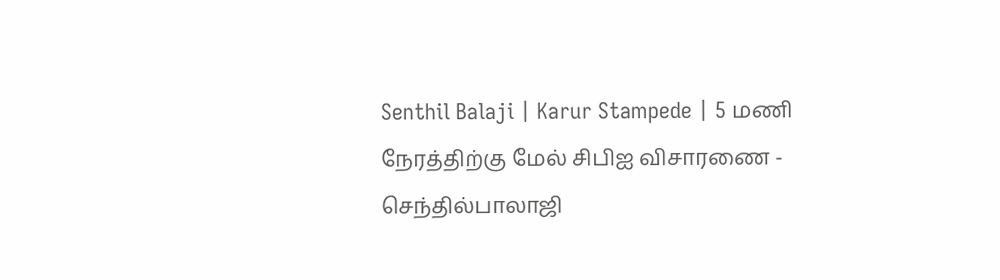Senthil Balaji | Karur Stampede | 5 மணி நேரத்திற்கு மேல் சிபிஐ விசாரணை - செந்தில்பாலாஜி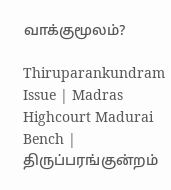வாக்குமூலம்?

Thiruparankundram Issue | Madras Highcourt Madurai Bench | திருப்பரங்குன்றம்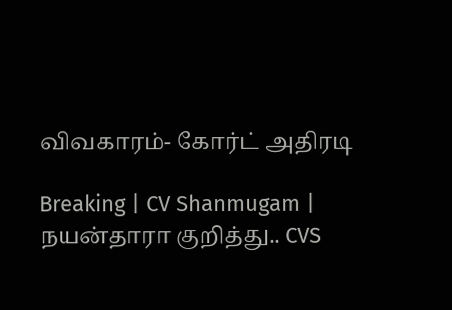விவகாரம்- கோர்ட் அதிரடி

Breaking | CV Shanmugam | நயன்தாரா குறித்து.. CVS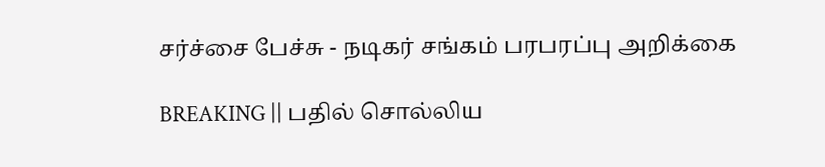சர்ச்சை பேச்சு - நடிகர் சங்கம் பரபரப்பு அறிக்கை

BREAKING || பதில் சொல்லிய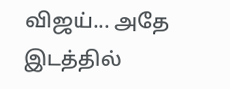விஜய்... அதே இடத்தில்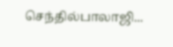செந்தில்பாலாஜி...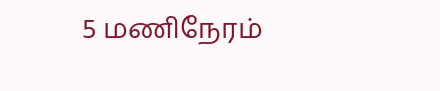5 மணிநேரம்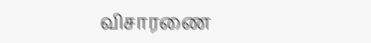விசாரணை